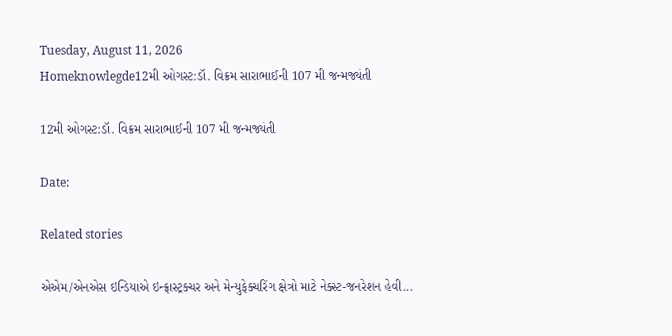Tuesday, August 11, 2026
Homeknowlegde12મી ઓગસ્ટ:ડૉ. વિક્રમ સારાભાઈની 107 મી જન્મજ્યંતી

12મી ઓગસ્ટ:ડૉ. વિક્રમ સારાભાઈની 107 મી જન્મજ્યંતી

Date:

Related stories

એએમ/એનએસ ઇન્ડિયાએ ઇન્ફ્રાસ્ટ્રક્ચર અને મેન્યુફેક્ચરિંગ ક્ષેત્રો માટે નેક્સ્ટ-જનરેશન હેવી...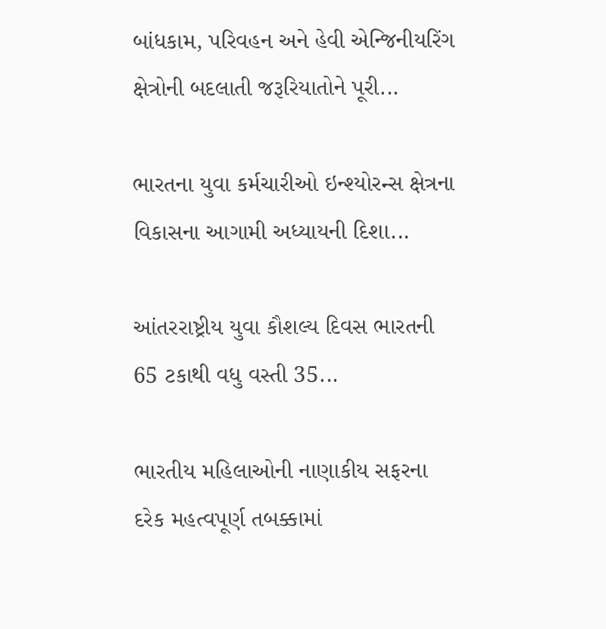બાંધકામ, પરિવહન અને હેવી એન્જિનીયરિંગ ક્ષેત્રોની બદલાતી જરૂરિયાતોને પૂરી...

ભારતના યુવા કર્મચારીઓ ઇન્શ્યોરન્સ ક્ષેત્રના વિકાસના આગામી અધ્યાયની દિશા...

આંતરરાષ્ટ્રીય યુવા કૌશલ્ય દિવસ ભારતની 65 ટકાથી વધુ વસ્તી 35...

ભારતીય મહિલાઓની નાણાકીય સફરના દરેક મહત્વપૂર્ણ તબક્કામાં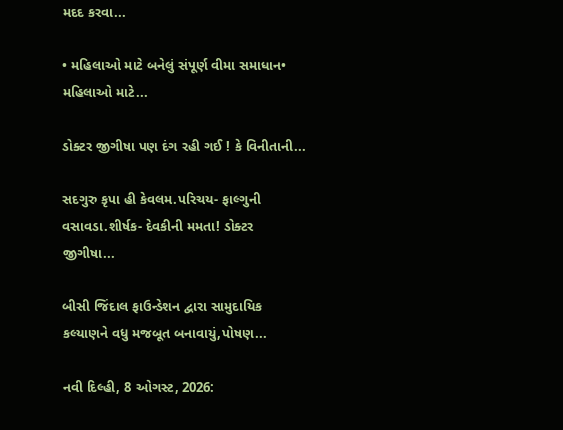મદદ કરવા...

• મહિલાઓ માટે બનેલું સંપૂર્ણ વીમા સમાધાન• મહિલાઓ માટે...

ડોક્ટર જીગીષા પણ દંગ રહી ગઈ ! કે વિનીતાની...

સદગુરુ કૃપા હી કેવલમ.પરિચય- ફાલ્ગુની વસાવડા.શીર્ષક- દેવકીની મમતા! ડોક્ટર જીગીષા...

બીસી જિંદાલ ફાઉન્ડેશન દ્વારા સામુદાયિક કલ્યાણને વધુ મજબૂત બનાવાયું,પોષણ...

નવી દિલ્હી, 8 ઓગસ્ટ, 2026: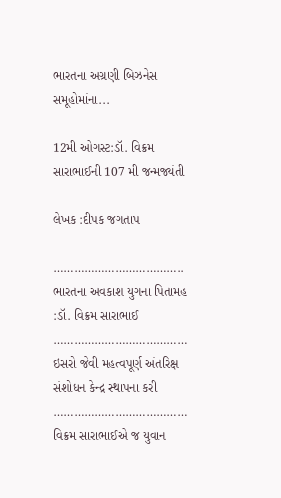ભારતના અગ્રણી બિઝનેસ સમૂહોમાંના...

12મી ઓગસ્ટ:ડૉ. વિક્રમ સારાભાઈની 107 મી જન્મજ્યંતી

લેખક :દીપક જગતાપ

………………………………..
ભારતના અવકાશ યુગના પિતામહ :ડૉ. વિક્રમ સારાભાઈ
…………………………………
ઇસરો જેવી મહત્વપૂર્ણ અંતરિક્ષ સંશોધન કેન્દ્ર સ્થાપના કરી
…………………………………
વિક્રમ સારાભાઈએ જ યુવાન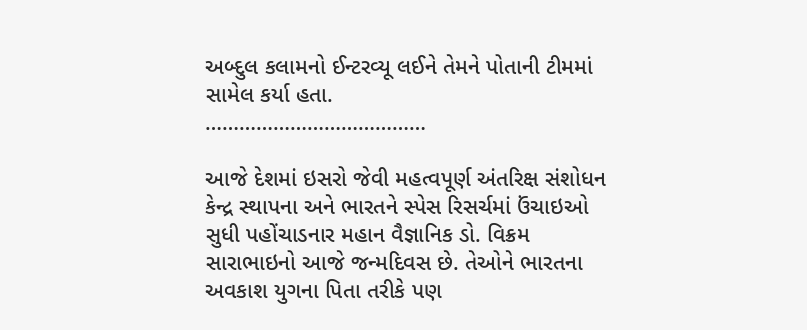અબ્દુલ કલામનો ઈન્ટરવ્યૂ લઈને તેમને પોતાની ટીમમાં સામેલ કર્યા હતા.
…………………………………

આજે દેશમાં ઇસરો જેવી મહત્વપૂર્ણ અંતરિક્ષ સંશોધન કેન્દ્ર સ્થાપના અને ભારતને સ્પેસ રિસર્ચમાં ઉંચાઇઓ સુધી પહોંચાડનાર મહાન વૈજ્ઞાનિક ડો. વિક્રમ સારાભાઇનો આજે જન્મદિવસ છે. તેઓને ભારતના અવકાશ યુગના પિતા તરીકે પણ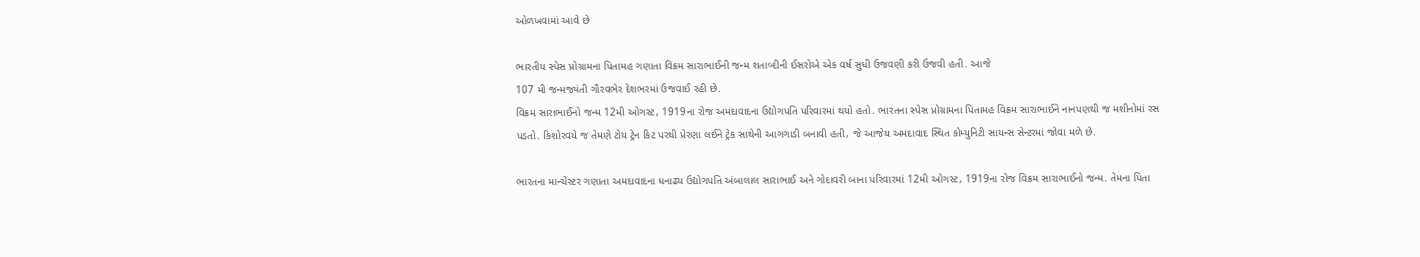ઓળખવામાં આવે છે

ભારતીય સ્પેસ પ્રોગ્રામના પિતામહ ગણાતા વિક્રમ સારાભાઈની જન્મ શતાબ્દીની ઈસરોએ એક વર્ષ સુધી ઉજવણી કરી ઉજવી હતી. આજે
107 મી જન્મજ્યંતી ગૌરવભેર દેશભરમાં ઉજવાઈ રહી છે.
વિક્રમ સારાભાઈનો જન્મ 12મી ઓગસ્ટ, 1919ના રોજ અમદાવાદના ઉદ્યોગપતિ પરિવારમાં થયો હતો. ભારતના સ્પેસ પ્રોગ્રામના પિતામહ વિક્રમ સારાભાઈને નાનપણથી જ મશીનોમાં રસ પડતો. કિશોરવયે જ તેમણે ટોય ટ્રેન કિટ પરથી પ્રેરણા લઈને ટ્રેક સાથેની આગગાડી બનાવી હતી, જે આજેય અમદાવાદ સ્થિત કોમ્યુનિટી સાયન્સ સેન્ટરમાં જોવા મળે છે.

ભારતના માન્ચેસ્ટર ગણાતા અમદાવાદના ધનાઢ્ય ઉદ્યોગપતિ અંબાલાલ સારાભાઈ અને ગોદાવરી બાના પરિવારમાં 12મી ઓગસ્ટ, 1919ના રોજ વિક્રમ સારાભાઈનો જન્મ. તેમના પિતા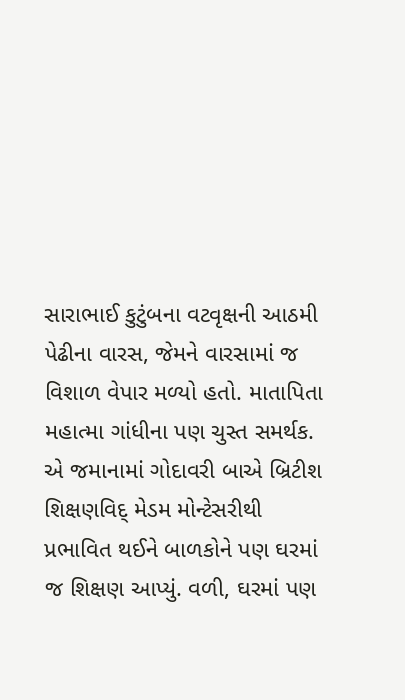સારાભાઈ કુટુંબના વટવૃક્ષની આઠમી પેઢીના વારસ, જેમને વારસામાં જ વિશાળ વેપાર મળ્યો હતો. માતાપિતા મહાત્મા ગાંધીના પણ ચુસ્ત સમર્થક. એ જમાનામાં ગોદાવરી બાએ બ્રિટીશ શિક્ષણવિદ્ મેડમ મોન્ટેસરીથી પ્રભાવિત થઈને બાળકોને પણ ઘરમાં જ શિક્ષણ આપ્યું. વળી, ઘરમાં પણ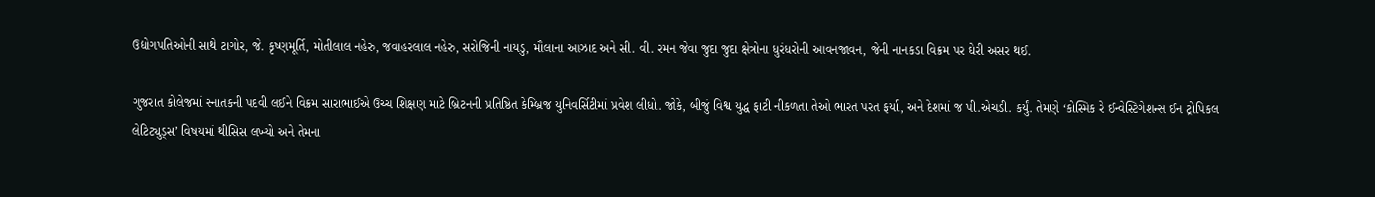ઉદ્યોગપતિઓની સાથે ટાગોર, જે. કૃષ્ણમૂર્તિ, મોતીલાલ નહેરુ, જવાહરલાલ નહેરુ, સરોજિની નાયડુ, મૌલાના આઝાદ અને સી. વી. રમન જેવા જુદા જુદા ક્ષેત્રોના ધુરંધરોની આવનજાવન, જેની નાનકડા વિક્રમ પર ઘેરી અસર થઈ.

ગુજરાત કોલેજમાં સ્નાતકની પદવી લઈને વિક્રમ સારાભાઈએ ઉચ્ચ શિક્ષણ માટે બ્રિટનની પ્રતિષ્ઠિત કેમ્બ્રિજ યુનિવર્સિટીમાં પ્રવેશ લીધો. જોકે, બીજું વિશ્વ યુદ્ધ ફાટી નીકળતા તેઓ ભારત પરત ફર્યા, અને દેશમાં જ પી.એચડી. કર્યું. તેમણે ‘કોસ્મિક રે ઈન્વેસ્ટિગેશન્સ ઈન ટ્રોપિકલ લેટિટ્યુડ્સ’ વિષયમાં થીસિસ લખ્યો અને તેમના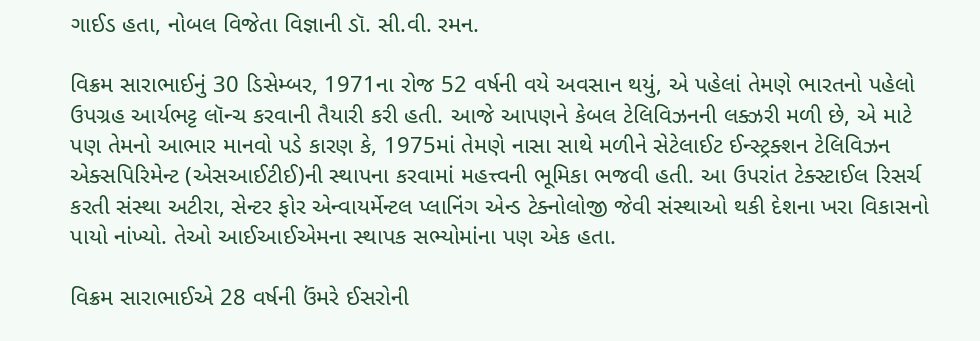ગાઈડ હતા, નોબલ વિજેતા વિજ્ઞાની ડૉ. સી.વી. રમન.

વિક્રમ સારાભાઈનું 30 ડિસેમ્બર, 1971ના રોજ 52 વર્ષની વયે અવસાન થયું, એ પહેલાં તેમણે ભારતનો પહેલો ઉપગ્રહ આર્યભટ્ટ લૉન્ચ કરવાની તૈયારી કરી હતી. આજે આપણને કેબલ ટેલિવિઝનની લક્ઝરી મળી છે, એ માટે પણ તેમનો આભાર માનવો પડે કારણ કે, 1975માં તેમણે નાસા સાથે મળીને સેટેલાઈટ ઈન્સ્ટ્રક્શન ટેલિવિઝન એક્સપિરિમેન્ટ (એસઆઈટીઈ)ની સ્થાપના કરવામાં મહત્ત્વની ભૂમિકા ભજવી હતી. આ ઉપરાંત ટેક્સ્ટાઈલ રિસર્ચ કરતી સંસ્થા અટીરા, સેન્ટર ફોર એન્વાયર્મેન્ટલ પ્લાનિંગ એન્ડ ટેક્નોલોજી જેવી સંસ્થાઓ થકી દેશના ખરા વિકાસનો પાયો નાંખ્યો. તેઓ આઈઆઈએમના સ્થાપક સભ્યોમાંના પણ એક હતા.

વિક્રમ સારાભાઈએ 28 વર્ષની ઉંમરે ઈસરોની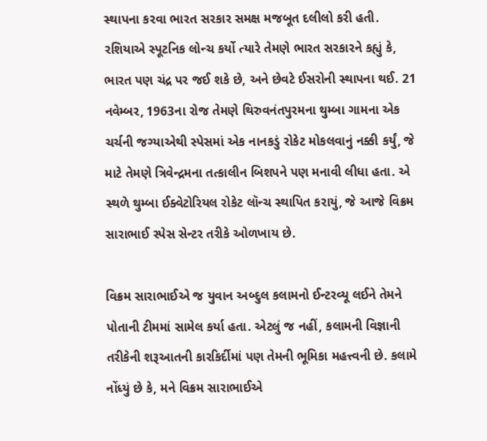સ્થાપના કરવા ભારત સરકાર સમક્ષ મજબૂત દલીલો કરી હતી. રશિયાએ સ્પૂટનિક લોન્ચ કર્યો ત્યારે તેમણે ભારત સરકારને કહ્યું કે, ભારત પણ ચંદ્ર પર જઈ શકે છે, અને છેવટે ઈસરોની સ્થાપના થઈ. 21 નવેમ્બર, 1963ના રોજ તેમણે થિરુવનંતપુરમના થુમ્બા ગામના એક ચર્ચની જગ્યાએથી સ્પેસમાં એક નાનકડું રોકેટ મોકલવાનું નક્કી કર્યું, જે માટે તેમણે ત્રિવેન્દ્રમના તત્કાલીન બિશપને પણ મનાવી લીધા હતા. એ સ્થળે થુમ્બા ઈક્વેટોરિયલ રોકેટ લૉન્ચ સ્થાપિત કરાયું, જે આજે વિક્રમ સારાભાઈ સ્પેસ સેન્ટર તરીકે ઓળખાય છે.

વિક્રમ સારાભાઈએ જ યુવાન અબ્દુલ કલામનો ઈન્ટરવ્યૂ લઈને તેમને પોતાની ટીમમાં સામેલ કર્યા હતા. એટલું જ નહીં, કલામની વિજ્ઞાની તરીકેની શરૂઆતની કારકિર્દીમાં પણ તેમની ભૂમિકા મહત્ત્વની છે. કલામે નોંધ્યું છે કે, મને વિક્રમ સારાભાઈએ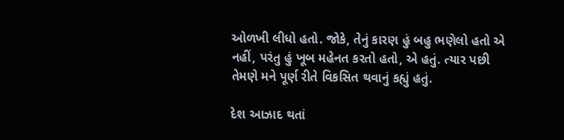ઓળખી લીધો હતો. જોકે, તેનું કારણ હું બહુ ભણેલો હતો એ નહીં, પરંતુ હું ખૂબ મહેનત કરતો હતો, એ હતું. ત્યાર પછી તેમણે મને પૂર્ણ રીતે વિકસિત થવાનું કહ્યું હતું.

દેશ આઝાદ થતાં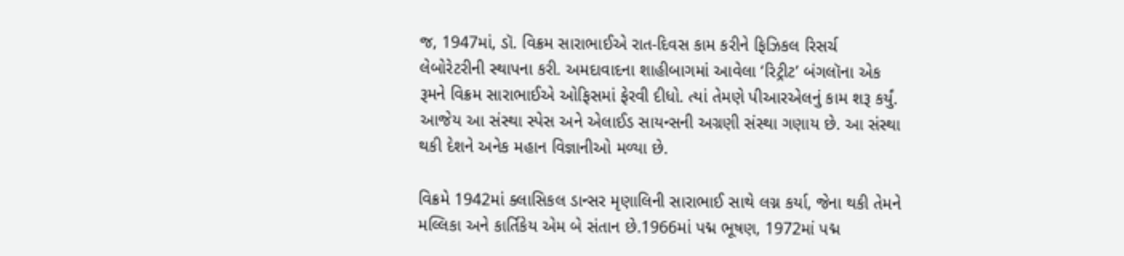જ, 1947માં, ડૉ. વિક્રમ સારાભાઈએ રાત-દિવસ કામ કરીને ફ‌િઝિકલ રિસર્ચ લેબોરેટરીની સ્થાપના કરી. અમદાવાદના શાહીબાગમાં આવેલા ‘રિટ્રીટ’ બંગલૉના એક રૂમને વિક્રમ સારાભાઈએ ઓફિસમાં ફેરવી દીધો. ત્યાં તેમણે પીઆરએલનું કામ શરૂ કર્યું. આજેય આ સંસ્થા સ્પેસ અને એલાઈડ સાયન્સની અગ્રણી સંસ્થા ગણાય છે. આ સંસ્થા થકી દેશને અનેક મહાન વિજ્ઞાનીઓ મળ્યા છે.

વિક્રમે 1942માં ક્લાસિકલ ડાન્સર મૃણાલિની સારાભાઈ સાથે લગ્ન કર્યા, જેના થકી તેમને મલ્લિકા અને કાર્તિકેય એમ બે સંતાન છે.1966માં પદ્મ ભૂષણ, 1972માં પદ્મ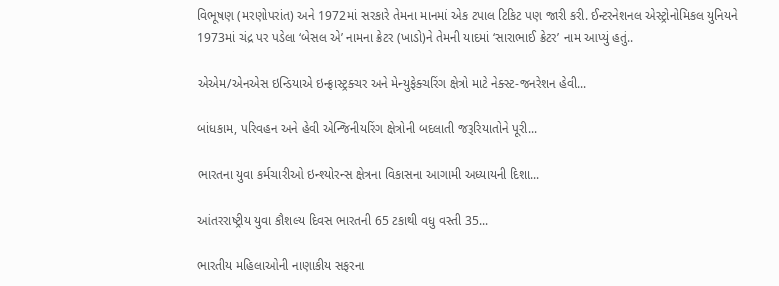વિભૂષણ (મરણોપરાંત) અને 1972માં સરકારે તેમના માનમાં એક ટપાલ ટિકિટ પણ જારી કરી. ઈન્ટરનેશનલ એસ્ટ્રોનોમિકલ યુનિયને 1973માં ચંદ્ર પર પડેલા ‘બેસલ એ’ નામના ક્રેટર (ખાડો)ને તેમની યાદમાં ‘સારાભાઈ ક્રેટર’ નામ આપ્યું હતું..

એએમ/એનએસ ઇન્ડિયાએ ઇન્ફ્રાસ્ટ્રક્ચર અને મેન્યુફેક્ચરિંગ ક્ષેત્રો માટે નેક્સ્ટ-જનરેશન હેવી...

બાંધકામ, પરિવહન અને હેવી એન્જિનીયરિંગ ક્ષેત્રોની બદલાતી જરૂરિયાતોને પૂરી...

ભારતના યુવા કર્મચારીઓ ઇન્શ્યોરન્સ ક્ષેત્રના વિકાસના આગામી અધ્યાયની દિશા...

આંતરરાષ્ટ્રીય યુવા કૌશલ્ય દિવસ ભારતની 65 ટકાથી વધુ વસ્તી 35...

ભારતીય મહિલાઓની નાણાકીય સફરના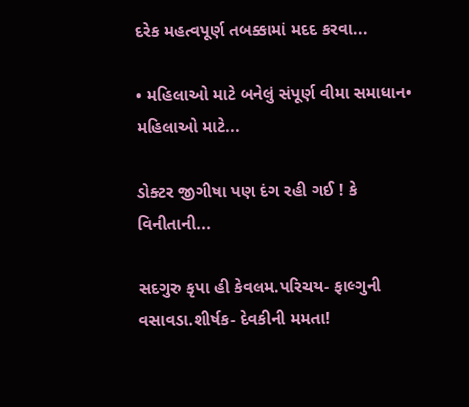દરેક મહત્વપૂર્ણ તબક્કામાં મદદ કરવા...

• મહિલાઓ માટે બનેલું સંપૂર્ણ વીમા સમાધાન• મહિલાઓ માટે...

ડોક્ટર જીગીષા પણ દંગ રહી ગઈ ! કે વિનીતાની...

સદગુરુ કૃપા હી કેવલમ.પરિચય- ફાલ્ગુની વસાવડા.શીર્ષક- દેવકીની મમતા!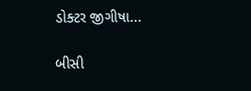ડોક્ટર જીગીષા...

બીસી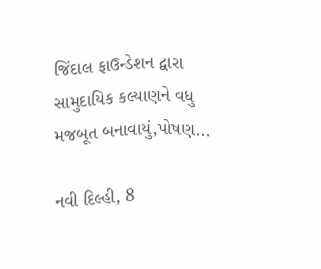જિંદાલ ફાઉન્ડેશન દ્વારા સામુદાયિક કલ્યાણને વધુ મજબૂત બનાવાયું,પોષણ...

નવી દિલ્હી, 8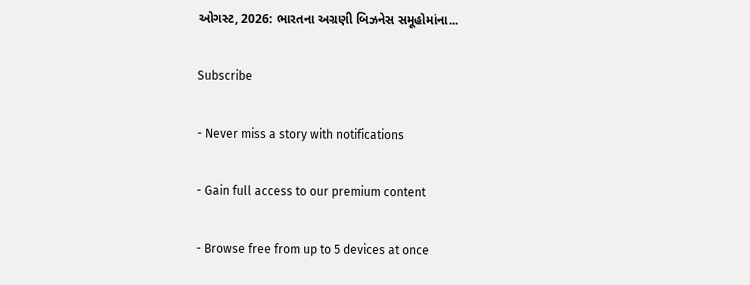ઓગસ્ટ, 2026: ભારતના અગ્રણી બિઝનેસ સમૂહોમાંના...

Subscribe

- Never miss a story with notifications

- Gain full access to our premium content

- Browse free from up to 5 devices at once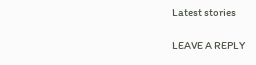Latest stories

LEAVE A REPLY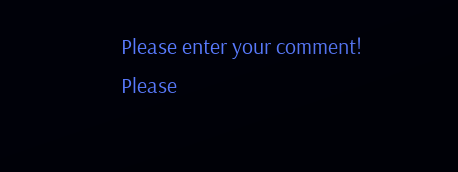Please enter your comment!
Please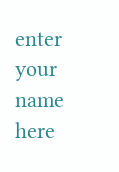enter your name here